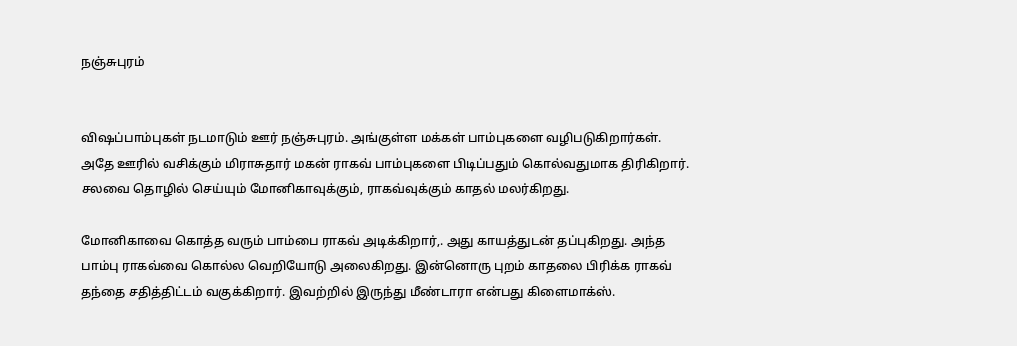நஞ்சுபுரம்


விஷப்பாம்புகள் நடமாடும் ஊர் நஞ்சுபுரம். அங்குள்ள மக்கள் பாம்புகளை வழிபடுகிறார்கள். அதே ஊரில் வசிக்கும் மிராசுதார் மகன் ராகவ் பாம்புகளை பிடிப்பதும் கொல்வதுமாக திரிகிறார். சலவை தொழில் செய்யும் மோனிகாவுக்கும், ராகவ்வுக்கும் காதல் மலர்கிறது.

மோனிகாவை கொத்த வரும் பாம்பை ராகவ் அடிக்கிறார்,. அது காயத்துடன் தப்புகிறது. அந்த பாம்பு ராகவ்வை கொல்ல வெறியோடு அலைகிறது. இன்னொரு புறம் காதலை பிரிக்க ராகவ் தந்தை சதித்திட்டம் வகுக்கிறார். இவற்றில் இருந்து மீண்டாரா என்பது கிளைமாக்ஸ்.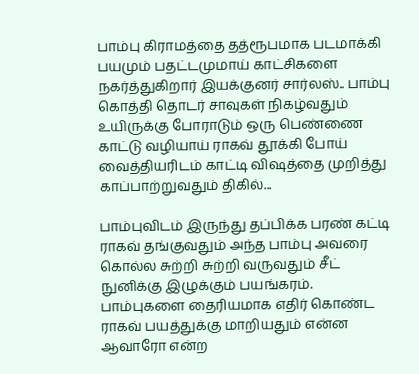பாம்பு கிராமத்தை தத்ரூபமாக படமாக்கி பயமும் பதட்டமுமாய் காட்சிகளை நகர்த்துகிறார் இயக்குனர் சார்லஸ்.. பாம்பு கொத்தி தொடர் சாவுகள் நிகழ்வதும் உயிருக்கு போராடும் ஒரு பெண்ணை காட்டு வழியாய் ராகவ் தூக்கி போய் வைத்தியரிடம் காட்டி விஷத்தை முறித்து காப்பாற்றுவதும் திகில்...

பாம்புவிடம் இருந்து தப்பிக்க பரண் கட்டி ராகவ் தங்குவதும் அந்த பாம்பு அவரை கொல்ல சுற்றி சுற்றி வருவதும் சீட் நுனிக்கு இழுக்கும் பயங்கரம். பாம்புகளை தைரியமாக எதிர் கொண்ட ராகவ் பயத்துக்கு மாறியதும் என்ன ஆவாரோ என்ற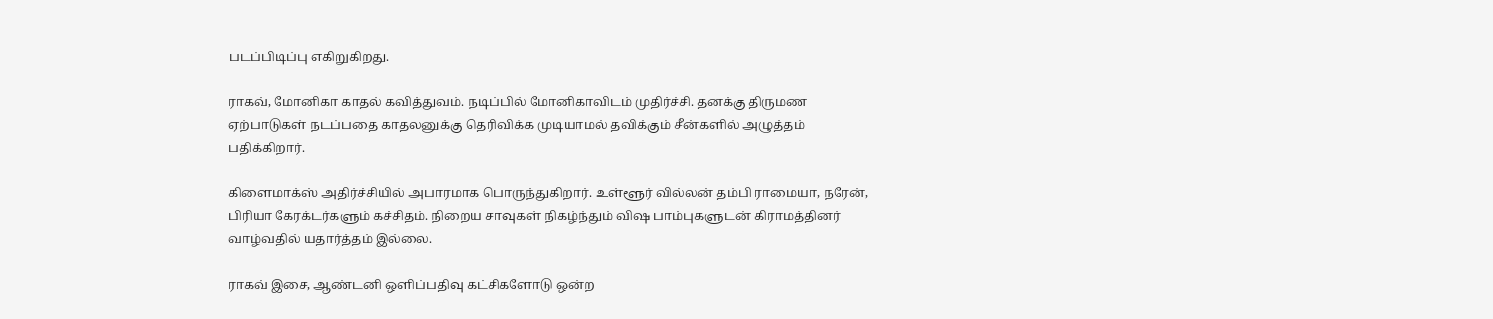படப்பிடிப்பு எகிறுகிறது.

ராகவ், மோனிகா காதல் கவித்துவம். நடிப்பில் மோனிகாவிடம் முதிர்ச்சி. தனக்கு திருமண ஏற்பாடுகள் நடப்பதை காதலனுக்கு தெரிவிக்க முடியாமல் தவிக்கும் சீன்களில் அழுத்தம் பதிக்கிறார்.

கிளைமாக்ஸ் அதிர்ச்சியில் அபாரமாக பொருந்துகிறார். உள்ளூர் வில்லன் தம்பி ராமையா, நரேன், பிரியா கேரக்டர்களும் கச்சிதம். நிறைய சாவுகள் நிகழ்ந்தும் விஷ பாம்புகளுடன் கிராமத்தினர் வாழ்வதில் யதார்த்தம் இல்லை.

ராகவ் இசை, ஆண்டனி ஒளிப்பதிவு கட்சிகளோடு ஒன்ற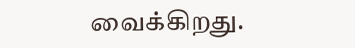வைக்கிறது.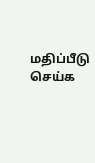மதிப்பீடு செய்க